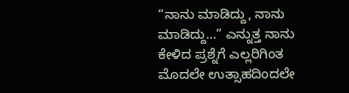“ನಾನು ಮಾಡಿದ್ದು, ನಾನು ಮಾಡಿದ್ದು…” ಎನ್ನುತ್ತ ನಾನು ಕೇಳಿದ ಪ್ರಶ್ನೆಗೆ ಎಲ್ಲರಿಗಿಂತ ಮೊದಲೇ ಉತ್ಸಾಹದಿಂದಲೇ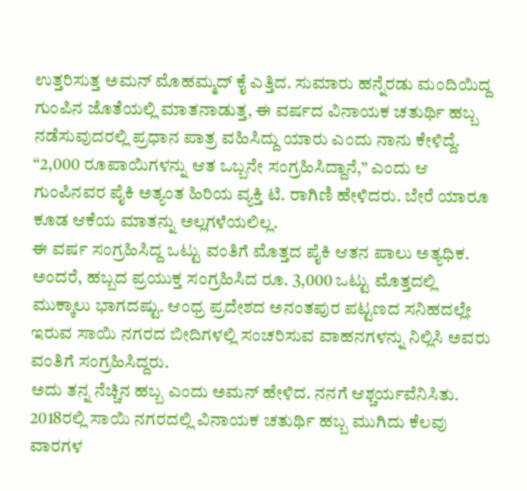ಉತ್ತರಿಸುತ್ತ ಅಮನ್ ಮೊಹಮ್ಮದ್ ಕೈ ಎತ್ತಿದ. ಸುಮಾರು ಹನ್ನೆರಡು ಮಂದಿಯಿದ್ದ ಗುಂಪಿನ ಜೊತೆಯಲ್ಲಿ ಮಾತನಾಡುತ್ತ, ಈ ವರ್ಷದ ವಿನಾಯಕ ಚತುರ್ಥಿ ಹಬ್ಬ ನಡೆಸುವುದರಲ್ಲಿ ಪ್ರಧಾನ ಪಾತ್ರ ವಹಿಸಿದ್ದು ಯಾರು ಎಂದು ನಾನು ಕೇಳಿದ್ದೆ. “2,000 ರೂಪಾಯಿಗಳನ್ನು ಆತ ಒಬ್ಬನೇ ಸಂಗ್ರಹಿಸಿದ್ದಾನೆ,” ಎಂದು ಆ ಗುಂಪಿನವರ ಪೈಕಿ ಅತ್ಯಂತ ಹಿರಿಯ ವ್ಯಕ್ತಿ ಟಿ. ರಾಗಿಣಿ ಹೇಳಿದರು. ಬೇರೆ ಯಾರೂ ಕೂಡ ಆಕೆಯ ಮಾತನ್ನು ಅಲ್ಲಗಳೆಯಲಿಲ್ಲ.
ಈ ವರ್ಷ ಸಂಗ್ರಹಿಸಿದ್ದ ಒಟ್ಟು ವಂತಿಗೆ ಮೊತ್ತದ ಪೈಕಿ ಆತನ ಪಾಲು ಅತ್ಯಧಿಕ. ಅಂದರೆ, ಹಬ್ಬದ ಪ್ರಯುಕ್ತ ಸಂಗ್ರಹಿಸಿದ ರೂ. 3,000 ಒಟ್ಟು ಮೊತ್ತದಲ್ಲಿ ಮುಕ್ಕಾಲು ಭಾಗದಷ್ಟು. ಆಂಧ್ರ ಪ್ರದೇಶದ ಅನಂತಪುರ ಪಟ್ಟಣದ ಸನಿಹದಲ್ಲೇ ಇರುವ ಸಾಯಿ ನಗರದ ಬೀದಿಗಳಲ್ಲಿ ಸಂಚರಿಸುವ ವಾಹನಗಳನ್ನು ನಿಲ್ಲಿಸಿ ಅವರು ವಂತಿಗೆ ಸಂಗ್ರಹಿಸಿದ್ದರು.
ಅದು ತನ್ನ ನೆಚ್ಚಿನ ಹಬ್ಬ ಎಂದು ಅಮನ್ ಹೇಳಿದ. ನನಗೆ ಆಶ್ಚರ್ಯವೆನಿಸಿತು.
2018ರಲ್ಲಿ ಸಾಯಿ ನಗರದಲ್ಲಿ ವಿನಾಯಕ ಚತುರ್ಥಿ ಹಬ್ಬ ಮುಗಿದು ಕೆಲವು ವಾರಗಳ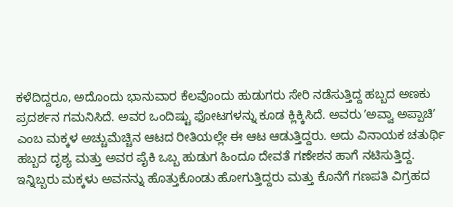ಕಳೆದಿದ್ದರೂ, ಅದೊಂದು ಭಾನುವಾರ ಕೆಲವೊಂದು ಹುಡುಗರು ಸೇರಿ ನಡೆಸುತ್ತಿದ್ದ ಹಬ್ಬದ ಅಣಕು ಪ್ರದರ್ಶನ ಗಮನಿಸಿದೆ. ಅವರ ಒಂದಿಷ್ಟು ಫೋಟಗಳನ್ನು ಕೂಡ ಕ್ಲಿಕ್ಕಿಸಿದೆ. ಅವರು ʼಅವ್ವಾ ಅಪ್ಪಾಚಿʼ ಎಂಬ ಮಕ್ಕಳ ಅಚ್ಚುಮೆಚ್ಚಿನ ಆಟದ ರೀತಿಯಲ್ಲೇ ಈ ಆಟ ಆಡುತ್ತಿದ್ದರು. ಅದು ವಿನಾಯಕ ಚತುರ್ಥಿ ಹಬ್ಬದ ದೃಶ್ಯ ಮತ್ತು ಅವರ ಪೈಕಿ ಒಬ್ಬ ಹುಡುಗ ಹಿಂದೂ ದೇವತೆ ಗಣೇಶನ ಹಾಗೆ ನಟಿಸುತ್ತಿದ್ದ. ಇನ್ನಿಬ್ಬರು ಮಕ್ಕಳು ಅವನನ್ನು ಹೊತ್ತುಕೊಂಡು ಹೋಗುತ್ತಿದ್ದರು ಮತ್ತು ಕೊನೆಗೆ ಗಣಪತಿ ವಿಗ್ರಹದ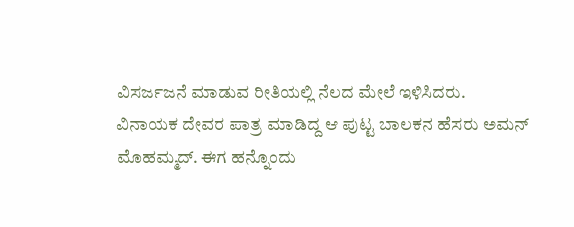ವಿಸರ್ಜಜನೆ ಮಾಡುವ ರೀತಿಯಲ್ಲಿ ನೆಲದ ಮೇಲೆ ಇಳಿಸಿದರು.
ವಿನಾಯಕ ದೇವರ ಪಾತ್ರ ಮಾಡಿದ್ದ ಆ ಪುಟ್ಟ ಬಾಲಕನ ಹೆಸರು ಅಮನ್ ಮೊಹಮ್ಮದ್. ಈಗ ಹನ್ನೊಂದು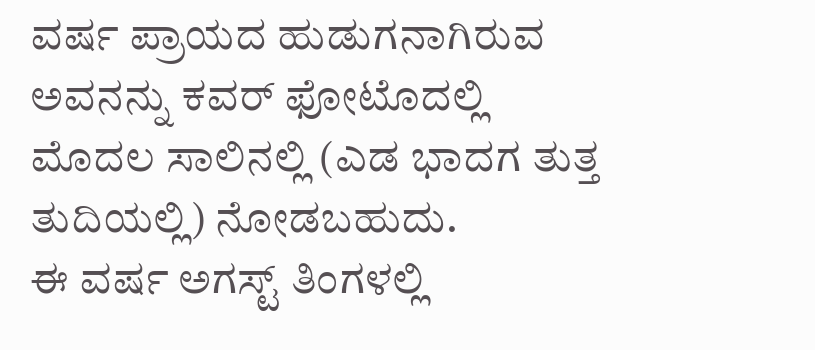ವರ್ಷ ಪ್ರಾಯದ ಹುಡುಗನಾಗಿರುವ ಅವನನ್ನು ಕವರ್ ಫೋಟೊದಲ್ಲಿ ಮೊದಲ ಸಾಲಿನಲ್ಲಿ (ಎಡ ಭಾದಗ ತುತ್ತ ತುದಿಯಲ್ಲಿ) ನೋಡಬಹುದು.
ಈ ವರ್ಷ ಅಗಸ್ಟ್ ತಿಂಗಳಲ್ಲಿ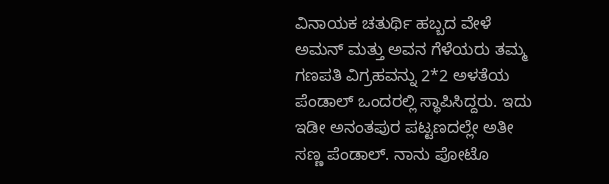ವಿನಾಯಕ ಚತುರ್ಥಿ ಹಬ್ಬದ ವೇಳೆ ಅಮನ್ ಮತ್ತು ಅವನ ಗೆಳೆಯರು ತಮ್ಮ ಗಣಪತಿ ವಿಗ್ರಹವನ್ನು 2*2 ಅಳತೆಯ ಪೆಂಡಾಲ್ ಒಂದರಲ್ಲಿ ಸ್ಥಾಪಿಸಿದ್ದರು. ಇದು ಇಡೀ ಅನಂತಪುರ ಪಟ್ಟಣದಲ್ಲೇ ಅತೀ ಸಣ್ಣ ಪೆಂಡಾಲ್. ನಾನು ಪೋಟೊ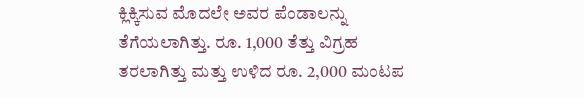ಕ್ಲಿಕ್ಕಿಸುವ ಮೊದಲೇ ಅವರ ಪೆಂಡಾಲನ್ನು ತೆಗೆಯಲಾಗಿತ್ತು. ರೂ. 1,000 ತೆತ್ತು ವಿಗ್ರಹ ತರಲಾಗಿತ್ತು ಮತ್ತು ಉಳಿದ ರೂ. 2,000 ಮಂಟಪ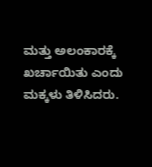ಮತ್ತು ಅಲಂಕಾರಕ್ಕೆ ಖರ್ಚಾಯಿತು ಎಂದು ಮಕ್ಕಳು ತಿಳಿಸಿದರು.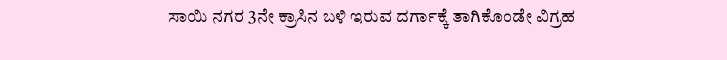ಸಾಯಿ ನಗರ 3ನೇ ಕ್ರಾಸಿನ ಬಳಿ ಇರುವ ದರ್ಗಾಕ್ಕೆ ತಾಗಿಕೊಂಡೇ ವಿಗ್ರಹ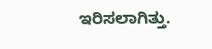ಇರಿಸಲಾಗಿತ್ತು.